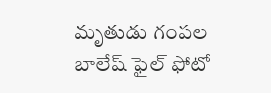మృతుడు గంపల బాలేష్ ఫైల్ ఫోటో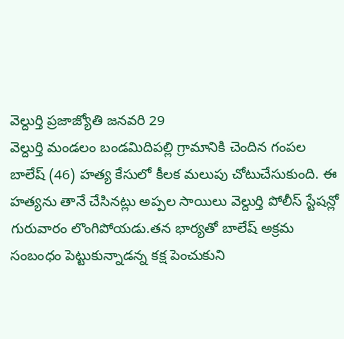వెల్దుర్తి ప్రజాజ్యోతి జనవరి 29
వెల్దుర్తి మండలం బండమిదిపల్లి గ్రామానికి చెందిన గంపల బాలేష్ (46) హత్య కేసులో కీలక మలుపు చోటుచేసుకుంది. ఈ హత్యను తానే చేసినట్లు అప్పల సాయిలు వెల్దుర్తి పోలీస్ స్టేషన్లో గురువారం లొంగిపోయడు.తన భార్యతో బాలేష్ అక్రమ సంబంధం పెట్టుకున్నాడన్న కక్ష పెంచుకుని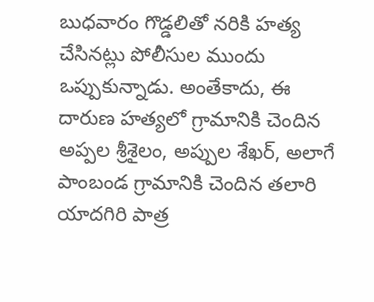బుధవారం గొడ్డలితో నరికి హత్య చేసినట్లు పోలీసుల ముందు ఒప్పుకున్నాడు. అంతేకాదు, ఈ దారుణ హత్యలో గ్రామానికి చెందిన అప్పల శ్రీశైలం, అప్పుల శేఖర్, అలాగే పాంబండ గ్రామానికి చెందిన తలారి యాదగిరి పాత్ర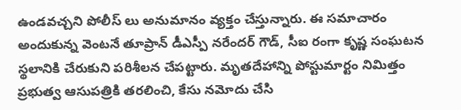ఉండవచ్చని పోలీస్ లు అనుమానం వ్యక్తం చేస్తున్నారు. ఈ సమాచారం అందుకున్న వెంటనే తూప్రాన్ డీఎస్పీ నరేందర్ గౌడ్, సీఐ రంగా కృష్ణ సంఘటన స్థలానికి చేరుకుని పరిశీలన చేపట్టారు. మృతదేహాన్ని పోస్టుమార్టం నిమిత్తం ప్రభుత్వ ఆసుపత్రికి తరలించి, కేసు నమోదు చేసి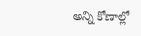అన్ని కోణాల్లో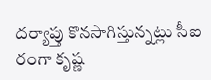దర్యాప్తు కొనసాగిస్తున్నట్లు సీఐ రంగా కృష్ణ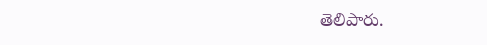తెలిపారు.